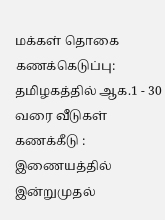மக்கள் தொகை கணக்கெடுப்பு: தமிழகத்தில் ஆக.1 - 30 வரை வீடுகள் கணக்கீடு : இணையத்தில் இன்றுமுதல்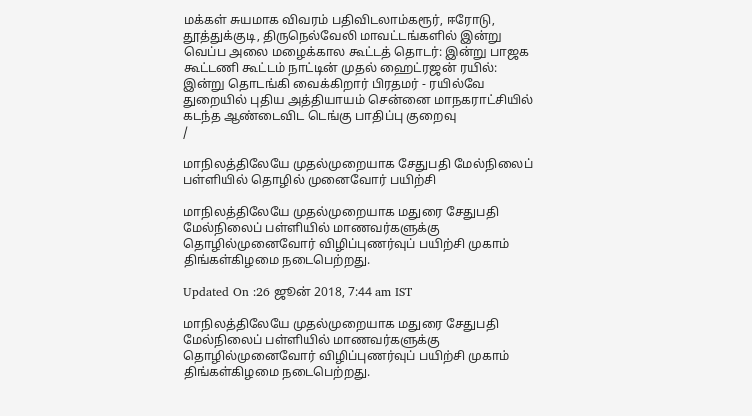மக்கள் சுயமாக விவரம் பதிவிடலாம்கரூர், ஈரோடு, தூத்துக்குடி, திருநெல்வேலி மாவட்டங்களில் இன்று வெப்ப அலை மழைக்கால கூட்டத் தொடர்: இன்று பாஜக கூட்டணி கூட்டம் நாட்டின் முதல் ஹைட்ரஜன் ரயில்: இன்று தொடங்கி வைக்கிறார் பிரதமர் - ரயில்வே துறையில் புதிய அத்தியாயம் சென்னை மாநகராட்சியில் கடந்த ஆண்டைவிட டெங்கு பாதிப்பு குறைவு
/

மாநிலத்திலேயே முதல்முறையாக சேதுபதி மேல்நிலைப் பள்ளியில் தொழில் முனைவோர் பயிற்சி

மாநிலத்திலேயே முதல்முறையாக மதுரை சேதுபதி மேல்நிலைப் பள்ளியில் மாணவர்களுக்கு தொழில்முனைவோர் விழிப்புணர்வுப் பயிற்சி முகாம் திங்கள்கிழமை நடைபெற்றது.

Updated On :26 ஜூன் 2018, 7:44 am IST

மாநிலத்திலேயே முதல்முறையாக மதுரை சேதுபதி மேல்நிலைப் பள்ளியில் மாணவர்களுக்கு தொழில்முனைவோர் விழிப்புணர்வுப் பயிற்சி முகாம் திங்கள்கிழமை நடைபெற்றது.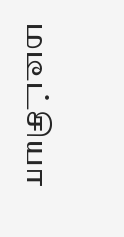மடீட்சியா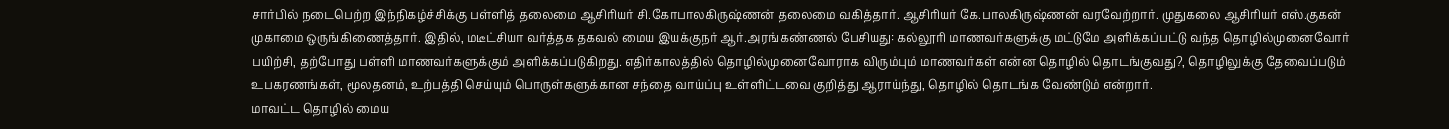சார்பில் நடைபெற்ற இந்நிகழ்ச்சிக்கு பள்ளித் தலைமை ஆசிரியர் சி.கோபாலகிருஷ்ணன் தலைமை வகித்தார். ஆசிரியர் கே.பாலகிருஷ்ணன் வரவேற்றார். முதுகலை ஆசிரியர் எஸ்.குகன் முகாமை ஒருங்கிணைத்தார். இதில், மடீட்சியா வர்த்தக தகவல் மைய இயக்குநர் ஆர்.அரங்கண்ணல் பேசியது: கல்லூரி மாணவர்களுக்கு மட்டுமே அளிக்கப்பட்டு வந்த தொழில்முனைவோர் பயிற்சி, தற்போது பள்ளி மாணவர்களுக்கும் அளிக்கப்படுகிறது. எதிர்காலத்தில் தொழில்முனைவோராக விரும்பும் மாணவர்கள் என்ன தொழில் தொடங்குவது?, தொழிலுக்கு தேவைப்படும் உபகரணங்கள், மூலதனம், உற்பத்தி செய்யும் பொருள்களுக்கான சந்தை வாய்ப்பு உள்ளிட்டவை குறித்து ஆராய்ந்து, தொழில் தொடங்க வேண்டும் என்றார்.
மாவட்ட தொழில் மைய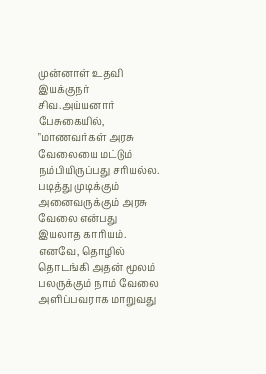முன்னாள் உதவி இயக்குநர் சிவ.அய்யனார் பேசுகையில், "மாணவர்கள் அரசு வேலையை மட்டும் நம்பியிருப்பது சரியல்ல. படித்து முடிக்கும் அனைவருக்கும் அரசு வேலை என்பது இயலாத காரியம். எனவே, தொழில் தொடங்கி அதன் மூலம் பலருக்கும் நாம் வேலை அளிப்பவராக மாறுவது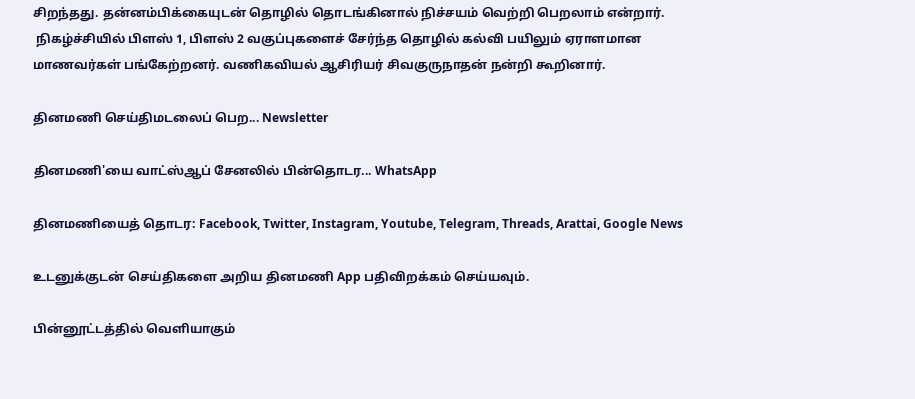சிறந்தது. தன்னம்பிக்கையுடன் தொழில் தொடங்கினால் நிச்சயம் வெற்றி பெறலாம் என்றார்.
 நிகழ்ச்சியில் பிளஸ் 1, பிளஸ் 2 வகுப்புகளைச் சேர்ந்த தொழில் கல்வி பயிலும் ஏராளமான மாணவர்கள் பங்கேற்றனர். வணிகவியல் ஆசிரியர் சிவகுருநாதன் நன்றி கூறினார்.

தினமணி செய்திமடலைப் பெற... Newsletter

தினமணி'யை வாட்ஸ்ஆப் சேனலில் பின்தொடர... WhatsApp

தினமணியைத் தொடர: Facebook, Twitter, Instagram, Youtube, Telegram, Threads, Arattai, Google News

உடனுக்குடன் செய்திகளை அறிய தினமணி App பதிவிறக்கம் செய்யவும்.

பின்னூட்டத்தில் வெளியாகும்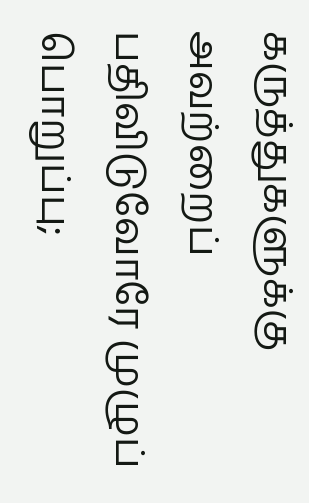கருத்துகளுக்கு அவற்றைப் பதிவிடுவோரே முழுப் பொறுப்பு;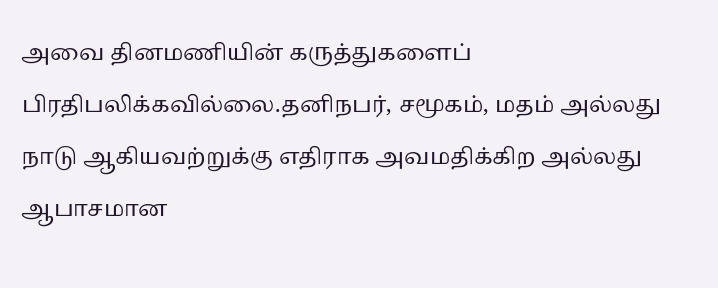அவை தினமணியின் கருத்துகளைப் பிரதிபலிக்கவில்லை.தனிநபர், சமூகம், மதம் அல்லது நாடு ஆகியவற்றுக்கு எதிராக அவமதிக்கிற அல்லது ஆபாசமான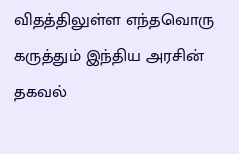விதத்திலுள்ள எந்தவொரு கருத்தும் இந்திய அரசின் தகவல்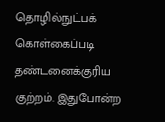தொழில்நுட்பக் கொள்கைப்படி தண்டனைக்குரிய குற்றம். இதுபோன்ற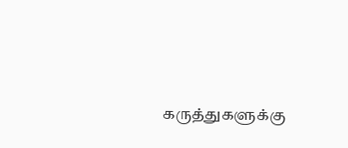கருத்துகளுக்கு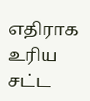எதிராக உரிய சட்ட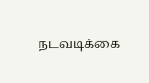நடவடிக்கை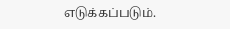எடுக்கப்படும்.